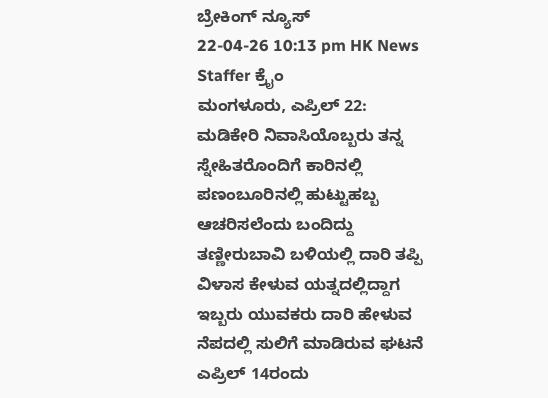ಬ್ರೇಕಿಂಗ್ ನ್ಯೂಸ್
22-04-26 10:13 pm HK News Staffer ಕ್ರೈಂ
ಮಂಗಳೂರು, ಎಪ್ರಿಲ್ 22: ಮಡಿಕೇರಿ ನಿವಾಸಿಯೊಬ್ಬರು ತನ್ನ ಸ್ನೇಹಿತರೊಂದಿಗೆ ಕಾರಿನಲ್ಲಿ ಪಣಂಬೂರಿನಲ್ಲಿ ಹುಟ್ಟುಹಬ್ಬ ಆಚರಿಸಲೆಂದು ಬಂದಿದ್ದು ತಣ್ಣೀರುಬಾವಿ ಬಳಿಯಲ್ಲಿ ದಾರಿ ತಪ್ಪಿ ವಿಳಾಸ ಕೇಳುವ ಯತ್ನದಲ್ಲಿದ್ದಾಗ ಇಬ್ಬರು ಯುವಕರು ದಾರಿ ಹೇಳುವ ನೆಪದಲ್ಲಿ ಸುಲಿಗೆ ಮಾಡಿರುವ ಘಟನೆ ಎಪ್ರಿಲ್ 14ರಂದು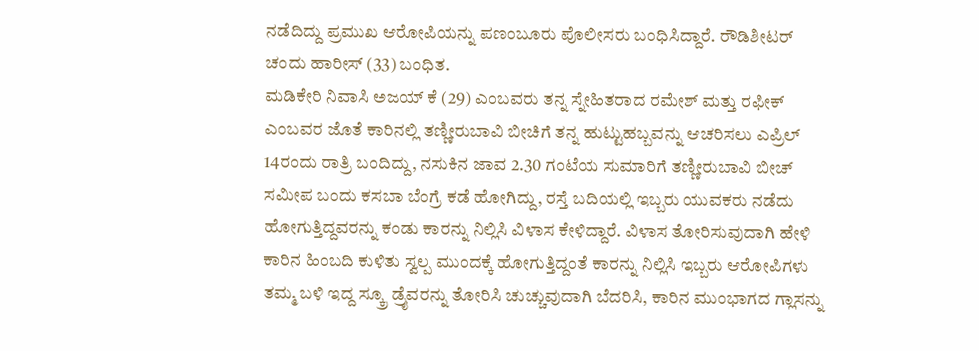ನಡೆದಿದ್ದು ಪ್ರಮುಖ ಆರೋಪಿಯನ್ನು ಪಣಂಬೂರು ಪೊಲೀಸರು ಬಂಧಿಸಿದ್ದಾರೆ. ರೌಡಿಶೀಟರ್ ಚಂದು ಹಾರೀಸ್ (33) ಬಂಧಿತ.
ಮಡಿಕೇರಿ ನಿವಾಸಿ ಅಜಯ್ ಕೆ (29) ಎಂಬವರು ತನ್ನ ಸ್ನೇಹಿತರಾದ ರಮೇಶ್ ಮತ್ತು ರಫೀಕ್ ಎಂಬವರ ಜೊತೆ ಕಾರಿನಲ್ಲಿ ತಣ್ಣೀರುಬಾವಿ ಬೀಚಿಗೆ ತನ್ನ ಹುಟ್ಟುಹಬ್ಬವನ್ನು ಆಚರಿಸಲು ಎಪ್ರಿಲ್ 14ರಂದು ರಾತ್ರಿ ಬಂದಿದ್ದು, ನಸುಕಿನ ಜಾವ 2.30 ಗಂಟೆಯ ಸುಮಾರಿಗೆ ತಣ್ಣೀರುಬಾವಿ ಬೀಚ್ ಸಮೀಪ ಬಂದು ಕಸಬಾ ಬೆಂಗ್ರೆ ಕಡೆ ಹೋಗಿದ್ದು, ರಸ್ತೆ ಬದಿಯಲ್ಲಿ ಇಬ್ಬರು ಯುವಕರು ನಡೆದು ಹೋಗುತ್ತಿದ್ದವರನ್ನು ಕಂಡು ಕಾರನ್ನು ನಿಲ್ಲಿಸಿ ವಿಳಾಸ ಕೇಳಿದ್ದಾರೆ. ವಿಳಾಸ ತೋರಿಸುವುದಾಗಿ ಹೇಳಿ ಕಾರಿನ ಹಿಂಬದಿ ಕುಳಿತು ಸ್ವಲ್ಪ ಮುಂದಕ್ಕೆ ಹೋಗುತ್ತಿದ್ದಂತೆ ಕಾರನ್ನು ನಿಲ್ಲಿಸಿ ಇಬ್ಬರು ಆರೋಪಿಗಳು ತಮ್ಮ ಬಳಿ ಇದ್ದ ಸ್ಕ್ರೂ ಡ್ರೈವರನ್ನು ತೋರಿಸಿ ಚುಚ್ಚುವುದಾಗಿ ಬೆದರಿಸಿ, ಕಾರಿನ ಮುಂಭಾಗದ ಗ್ಲಾಸನ್ನು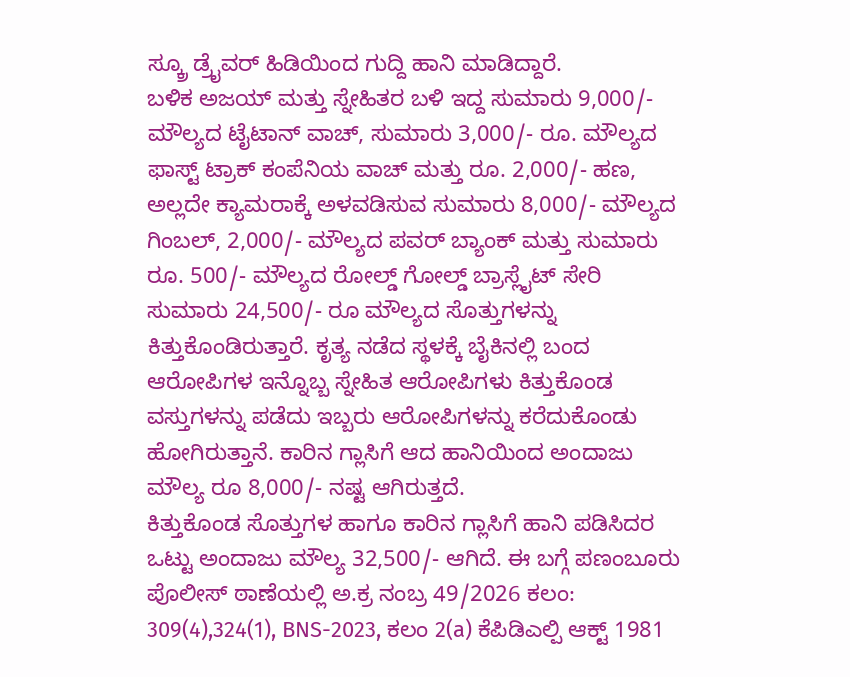ಸ್ಕ್ರೂ ಡ್ರೈವರ್ ಹಿಡಿಯಿಂದ ಗುದ್ದಿ ಹಾನಿ ಮಾಡಿದ್ದಾರೆ.
ಬಳಿಕ ಅಜಯ್ ಮತ್ತು ಸ್ನೇಹಿತರ ಬಳಿ ಇದ್ದ ಸುಮಾರು 9,000/- ಮೌಲ್ಯದ ಟೈಟಾನ್ ವಾಚ್, ಸುಮಾರು 3,000/- ರೂ. ಮೌಲ್ಯದ ಫಾಸ್ಟ್ ಟ್ರಾಕ್ ಕಂಪೆನಿಯ ವಾಚ್ ಮತ್ತು ರೂ. 2,000/- ಹಣ, ಅಲ್ಲದೇ ಕ್ಯಾಮರಾಕ್ಕೆ ಅಳವಡಿಸುವ ಸುಮಾರು 8,000/- ಮೌಲ್ಯದ ಗಿಂಬಲ್, 2,000/- ಮೌಲ್ಯದ ಪವರ್ ಬ್ಯಾಂಕ್ ಮತ್ತು ಸುಮಾರು ರೂ. 500/- ಮೌಲ್ಯದ ರೋಲ್ಡ್ ಗೋಲ್ಡ್ ಬ್ರಾಸ್ಲೈಟ್ ಸೇರಿ ಸುಮಾರು 24,500/- ರೂ ಮೌಲ್ಯದ ಸೊತ್ತುಗಳನ್ನು ಕಿತ್ತುಕೊಂಡಿರುತ್ತಾರೆ. ಕೃತ್ಯ ನಡೆದ ಸ್ಥಳಕ್ಕೆ ಬೈಕಿನಲ್ಲಿ ಬಂದ ಆರೋಪಿಗಳ ಇನ್ನೊಬ್ಬ ಸ್ನೇಹಿತ ಆರೋಪಿಗಳು ಕಿತ್ತುಕೊಂಡ ವಸ್ತುಗಳನ್ನು ಪಡೆದು ಇಬ್ಬರು ಆರೋಪಿಗಳನ್ನು ಕರೆದುಕೊಂಡು ಹೋಗಿರುತ್ತಾನೆ. ಕಾರಿನ ಗ್ಲಾಸಿಗೆ ಆದ ಹಾನಿಯಿಂದ ಅಂದಾಜು ಮೌಲ್ಯ ರೂ 8,000/- ನಷ್ಟ ಆಗಿರುತ್ತದೆ.
ಕಿತ್ತುಕೊಂಡ ಸೊತ್ತುಗಳ ಹಾಗೂ ಕಾರಿನ ಗ್ಲಾಸಿಗೆ ಹಾನಿ ಪಡಿಸಿದರ ಒಟ್ಟು ಅಂದಾಜು ಮೌಲ್ಯ 32,500/- ಆಗಿದೆ. ಈ ಬಗ್ಗೆ ಪಣಂಬೂರು ಪೊಲೀಸ್ ಠಾಣೆಯಲ್ಲಿ ಅ.ಕ್ರ ನಂಬ್ರ 49/2026 ಕಲಂ: 309(4),324(1), BNS-2023, ಕಲಂ 2(a) ಕೆಪಿಡಿಎಲ್ಪಿ ಆಕ್ಟ್ 1981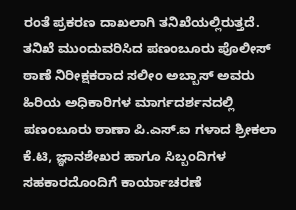ರಂತೆ ಪ್ರಕರಣ ದಾಖಲಾಗಿ ತನಿಖೆಯಲ್ಲಿರುತ್ತದೆ.
ತನಿಖೆ ಮುಂದುವರಿಸಿದ ಪಣಂಬೂರು ಪೊಲೀಸ್ ಠಾಣೆ ನಿರೀಕ್ಷಕರಾದ ಸಲೀಂ ಅಬ್ಬಾಸ್ ಅವರು ಹಿರಿಯ ಅಧಿಕಾರಿಗಳ ಮಾರ್ಗದರ್ಶನದಲ್ಲಿ ಪಣಂಬೂರು ಠಾಣಾ ಪಿ.ಎಸ್.ಐ ಗಳಾದ ಶ್ರೀಕಲಾ ಕೆ.ಟಿ, ಜ್ಞಾನಶೇಖರ ಹಾಗೂ ಸಿಬ್ಬಂದಿಗಳ ಸಹಕಾರದೊಂದಿಗೆ ಕಾರ್ಯಾಚರಣೆ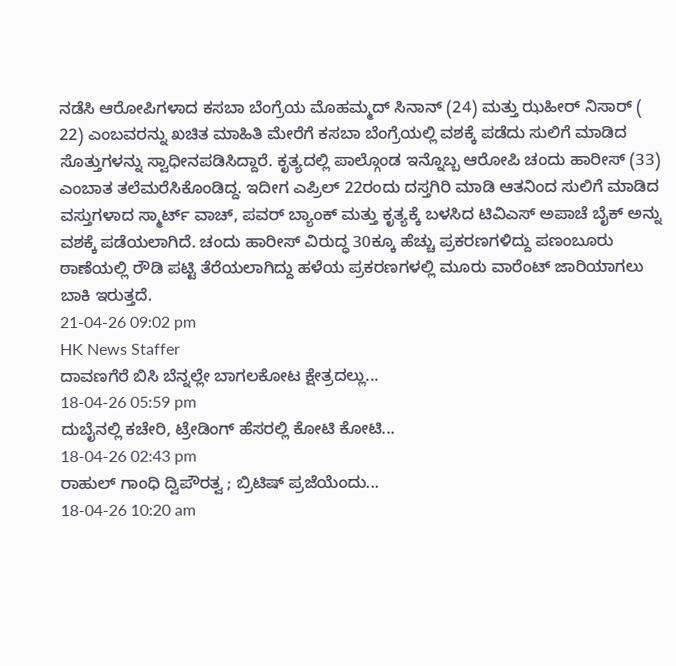ನಡೆಸಿ ಆರೋಪಿಗಳಾದ ಕಸಬಾ ಬೆಂಗ್ರೆಯ ಮೊಹಮ್ಮದ್ ಸಿನಾನ್ (24) ಮತ್ತು ಝಹೀರ್ ನಿಸಾರ್ ( 22) ಎಂಬವರನ್ನು ಖಚಿತ ಮಾಹಿತಿ ಮೇರೆಗೆ ಕಸಬಾ ಬೆಂಗ್ರೆಯಲ್ಲಿ ವಶಕ್ಕೆ ಪಡೆದು ಸುಲಿಗೆ ಮಾಡಿದ ಸೊತ್ತುಗಳನ್ನು ಸ್ವಾಧೀನಪಡಿಸಿದ್ದಾರೆ. ಕೃತ್ಯದಲ್ಲಿ ಪಾಲ್ಗೊಂಡ ಇನ್ನೊಬ್ಬ ಆರೋಪಿ ಚಂದು ಹಾರೀಸ್ (33) ಎಂಬಾತ ತಲೆಮರೆಸಿಕೊಂಡಿದ್ದ. ಇದೀಗ ಎಪ್ರಿಲ್ 22ರಂದು ದಸ್ತಗಿರಿ ಮಾಡಿ ಆತನಿಂದ ಸುಲಿಗೆ ಮಾಡಿದ ವಸ್ತುಗಳಾದ ಸ್ಮಾರ್ಟ್ ವಾಚ್, ಪವರ್ ಬ್ಯಾಂಕ್ ಮತ್ತು ಕೃತ್ಯಕ್ಕೆ ಬಳಸಿದ ಟಿವಿಎಸ್ ಅಪಾಚೆ ಬೈಕ್ ಅನ್ನು ವಶಕ್ಕೆ ಪಡೆಯಲಾಗಿದೆ. ಚಂದು ಹಾರೀಸ್ ವಿರುದ್ಧ 30ಕ್ಕೂ ಹೆಚ್ಚು ಪ್ರಕರಣಗಳಿದ್ದು ಪಣಂಬೂರು ಠಾಣೆಯಲ್ಲಿ ರೌಡಿ ಪಟ್ಟಿ ತೆರೆಯಲಾಗಿದ್ದು ಹಳೆಯ ಪ್ರಕರಣಗಳಲ್ಲಿ ಮೂರು ವಾರೆಂಟ್ ಜಾರಿಯಾಗಲು ಬಾಕಿ ಇರುತ್ತದೆ.
21-04-26 09:02 pm
HK News Staffer
ದಾವಣಗೆರೆ ಬಿಸಿ ಬೆನ್ನಲ್ಲೇ ಬಾಗಲಕೋಟ ಕ್ಷೇತ್ರದಲ್ಲು...
18-04-26 05:59 pm
ದುಬೈನಲ್ಲಿ ಕಚೇರಿ, ಟ್ರೇಡಿಂಗ್ ಹೆಸರಲ್ಲಿ ಕೋಟಿ ಕೋಟಿ...
18-04-26 02:43 pm
ರಾಹುಲ್ ಗಾಂಧಿ ದ್ವಿಪೌರತ್ವ ; ಬ್ರಿಟಿಷ್ ಪ್ರಜೆಯೆಂದು...
18-04-26 10:20 am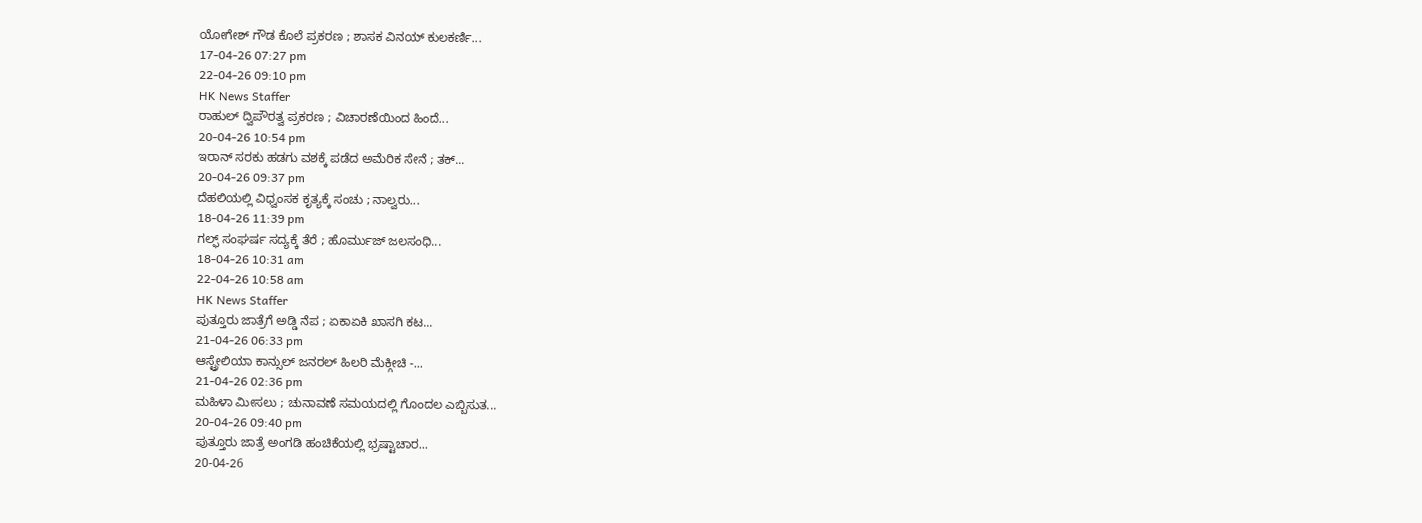ಯೋಗೇಶ್ ಗೌಡ ಕೊಲೆ ಪ್ರಕರಣ ; ಶಾಸಕ ವಿನಯ್ ಕುಲಕರ್ಣಿ...
17-04-26 07:27 pm
22-04-26 09:10 pm
HK News Staffer
ರಾಹುಲ್ ದ್ವಿಪೌರತ್ವ ಪ್ರಕರಣ ; ವಿಚಾರಣೆಯಿಂದ ಹಿಂದೆ...
20-04-26 10:54 pm
ಇರಾನ್ ಸರಕು ಹಡಗು ವಶಕ್ಕೆ ಪಡೆದ ಅಮೆರಿಕ ಸೇನೆ ; ತಕ್...
20-04-26 09:37 pm
ದೆಹಲಿಯಲ್ಲಿ ವಿಧ್ವಂಸಕ ಕೃತ್ಯಕ್ಕೆ ಸಂಚು ; ನಾಲ್ವರು...
18-04-26 11:39 pm
ಗಲ್ಫ್ ಸಂಘರ್ಷ ಸದ್ಯಕ್ಕೆ ತೆರೆ ; ಹೊರ್ಮುಜ್ ಜಲಸಂಧಿ...
18-04-26 10:31 am
22-04-26 10:58 am
HK News Staffer
ಪುತ್ತೂರು ಜಾತ್ರೆಗೆ ಅಡ್ಡಿ ನೆಪ ; ಏಕಾಏಕಿ ಖಾಸಗಿ ಕಟ...
21-04-26 06:33 pm
ಆಸ್ಟ್ರೇಲಿಯಾ ಕಾನ್ಸುಲ್ ಜನರಲ್ ಹಿಲರಿ ಮೆಕ್ಗೀಚಿ -...
21-04-26 02:36 pm
ಮಹಿಳಾ ಮೀಸಲು ; ಚುನಾವಣೆ ಸಮಯದಲ್ಲಿ ಗೊಂದಲ ಎಬ್ಬಿಸುತ...
20-04-26 09:40 pm
ಪುತ್ತೂರು ಜಾತ್ರೆ ಅಂಗಡಿ ಹಂಚಿಕೆಯಲ್ಲಿ ಭ್ರಷ್ಟಾಚಾರ...
20-04-26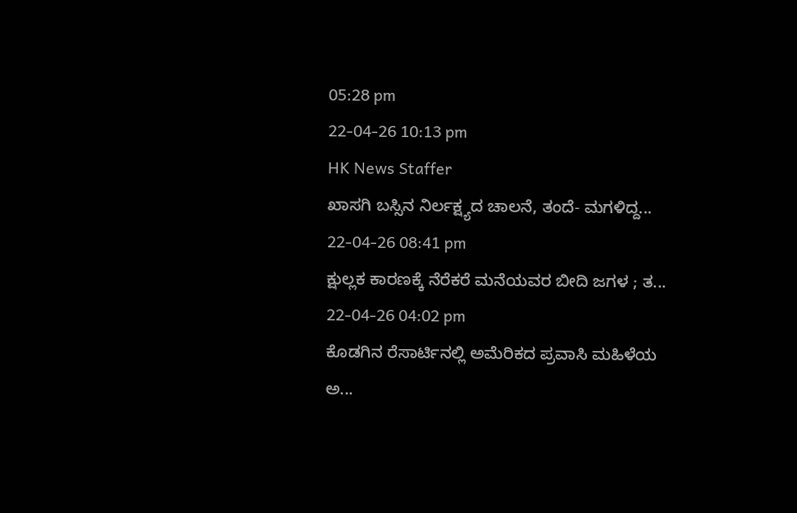05:28 pm
22-04-26 10:13 pm
HK News Staffer
ಖಾಸಗಿ ಬಸ್ಸಿನ ನಿರ್ಲಕ್ಷ್ಯದ ಚಾಲನೆ, ತಂದೆ- ಮಗಳಿದ್ದ...
22-04-26 08:41 pm
ಕ್ಷುಲ್ಲಕ ಕಾರಣಕ್ಕೆ ನೆರೆಕರೆ ಮನೆಯವರ ಬೀದಿ ಜಗಳ ; ತ...
22-04-26 04:02 pm
ಕೊಡಗಿನ ರೆಸಾರ್ಟಿನಲ್ಲಿ ಅಮೆರಿಕದ ಪ್ರವಾಸಿ ಮಹಿಳೆಯ ಅ...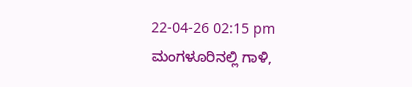22-04-26 02:15 pm
ಮಂಗಳೂರಿನಲ್ಲಿ ಗಾಳಿ,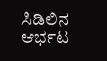ಸಿಡಿಲಿನ ಆರ್ಭಟ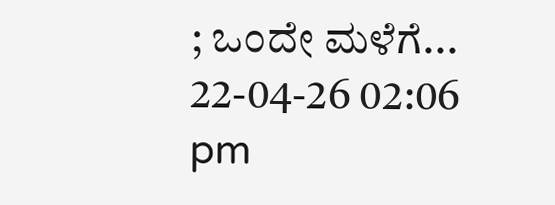; ಒಂದೇ ಮಳೆಗೆ...
22-04-26 02:06 pm